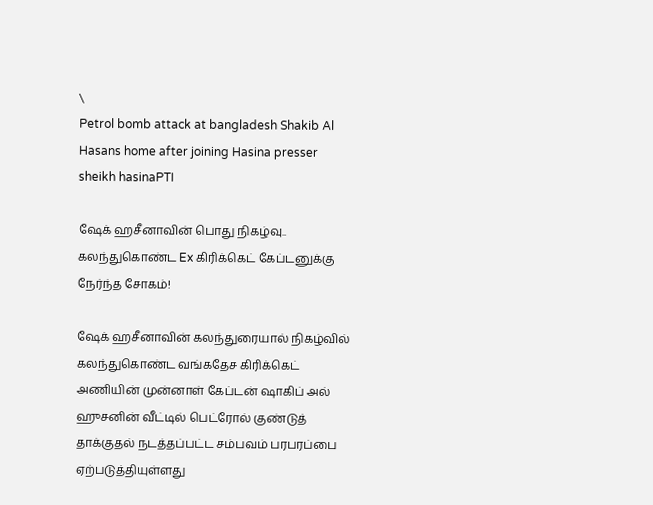\
Petrol bomb attack at bangladesh Shakib Al Hasans home after joining Hasina presser
sheikh hasinaPTI

ஷேக் ஹசீனாவின் பொது நிகழ்வு.. கலந்துகொண்ட Ex கிரிக்கெட் கேப்டனுக்கு நேர்ந்த சோகம்!

ஷேக் ஹசீனாவின் கலந்துரையால் நிகழ்வில் கலந்துகொண்ட வங்கதேச கிரிக்கெட் அணியின் முன்னாள் கேப்டன் ஷாகிப் அல் ஹுசனின் வீட்டில் பெட்ரோல் குண்டுத் தாக்குதல் நடத்தப்பட்ட சம்பவம் பரபரப்பை ஏற்படுத்தியுள்ளது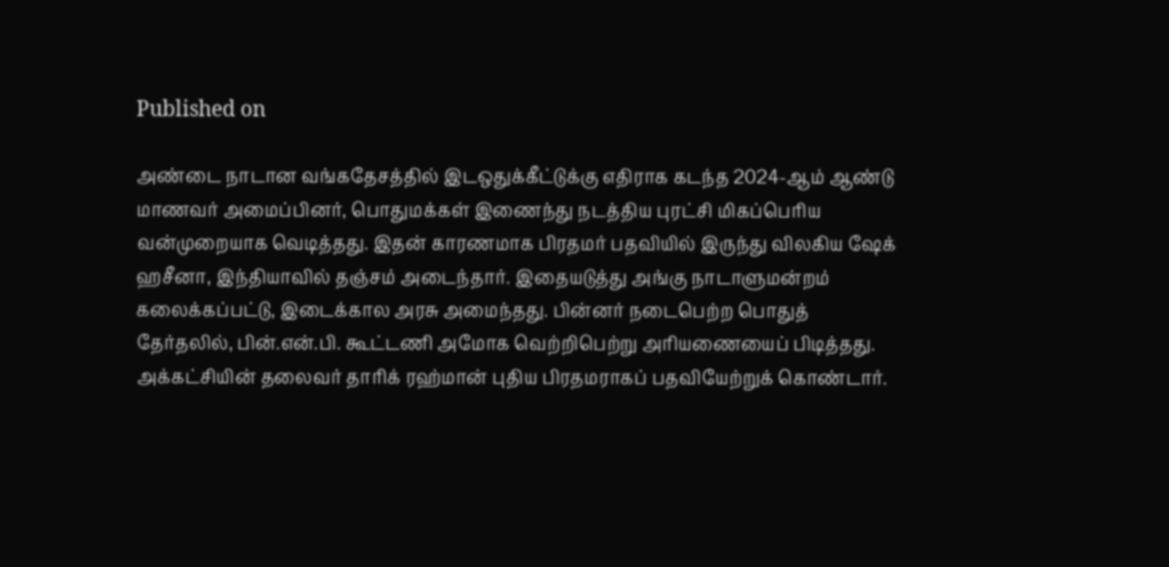Published on

அண்டை நாடான வங்கதேசத்தில் இடஒதுக்கீட்டுக்கு எதிராக கடந்த 2024-ஆம் ஆண்டு மாணவர் அமைப்பினர், பொதுமக்கள் இணைந்து நடத்திய புரட்சி மிகப்பெரிய வன்முறையாக வெடித்தது. இதன் காரணமாக பிரதமர் பதவியில் இருந்து விலகிய ஷேக் ஹசீனா, இந்தியாவில் தஞ்சம் அடைந்தார். இதையடுத்து அங்கு நாடாளுமன்றம் கலைக்கப்பட்டு, இடைக்கால அரசு அமைந்தது. பின்னர் நடைபெற்ற பொதுத் தேர்தலில், பின்.என்.பி. கூட்டணி அமோக வெற்றிபெற்று அரியணையைப் பிடித்தது. அக்கட்சியின் தலைவர் தாரிக் ரஹ்மான் புதிய பிரதமராகப் பதவியேற்றுக் கொண்டார்.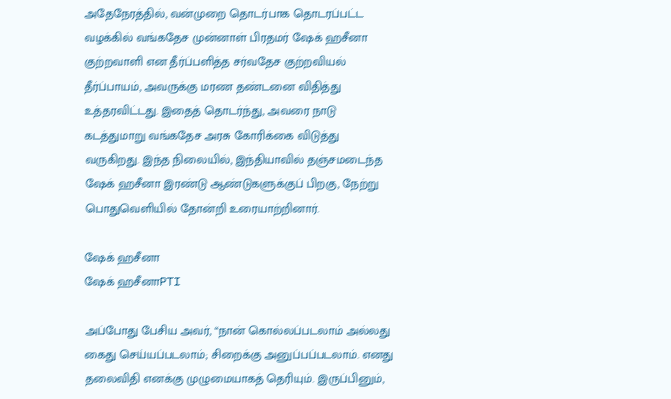அதேநேரத்தில், வன்முறை தொடர்பாக தொடரப்பட்ட வழக்கில் வங்கதேச முன்னாள் பிரதமர் ஷேக் ஹசீனா குற்றவாளி என தீர்ப்பளித்த சர்வதேச குற்றவியல் தீர்ப்பாயம், அவருக்கு மரண தண்டனை விதித்து உத்தரவிட்டது. இதைத் தொடர்ந்து, அவரை நாடு கடத்துமாறு வங்கதேச அரசு கோரிக்கை விடுத்து வருகிறது. இந்த நிலையில், இந்தியாவில் தஞ்சமடைந்த ஷேக் ஹசீனா இரண்டு ஆண்டுகளுக்குப் பிறகு, நேற்று பொதுவெளியில் தோன்றி உரையாற்றினார்.

ஷேக் ஹசீனா
ஷேக் ஹசீனாPTI

அப்போது பேசிய அவர், “நான் கொல்லப்படலாம் அல்லது கைது செய்யப்படலாம்; சிறைக்கு அனுப்பப்படலாம். எனது தலைவிதி எனக்கு முழுமையாகத் தெரியும். இருப்பினும்,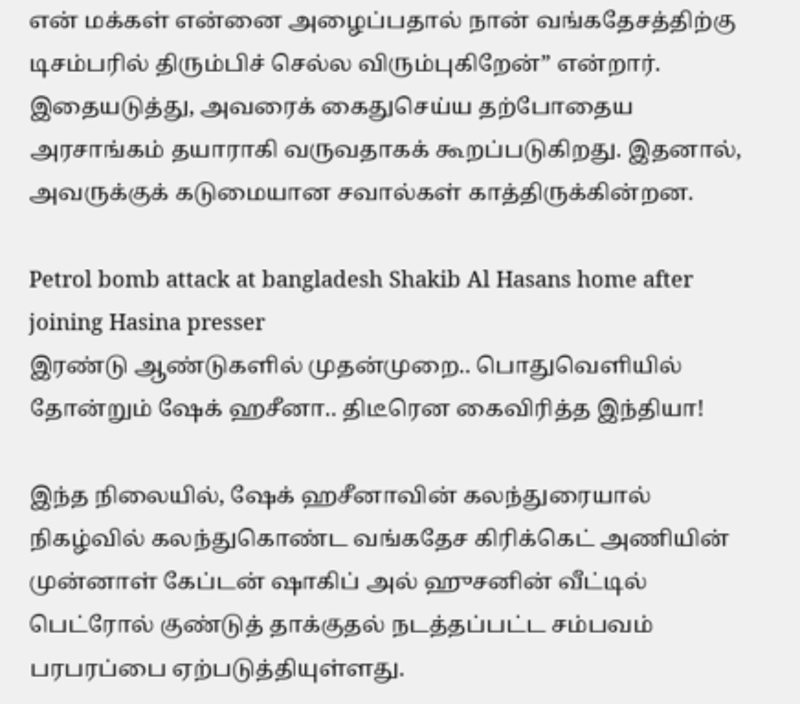என் மக்கள் என்னை அழைப்பதால் நான் வங்கதேசத்திற்கு டிசம்பரில் திரும்பிச் செல்ல விரும்புகிறேன்” என்றார். இதையடுத்து, அவரைக் கைதுசெய்ய தற்போதைய அரசாங்கம் தயாராகி வருவதாகக் கூறப்படுகிறது. இதனால், அவருக்குக் கடுமையான சவால்கள் காத்திருக்கின்றன.

Petrol bomb attack at bangladesh Shakib Al Hasans home after joining Hasina presser
இரண்டு ஆண்டுகளில் முதன்முறை.. பொதுவெளியில் தோன்றும் ஷேக் ஹசீனா.. திடீரென கைவிரித்த இந்தியா!

இந்த நிலையில், ஷேக் ஹசீனாவின் கலந்துரையால் நிகழ்வில் கலந்துகொண்ட வங்கதேச கிரிக்கெட் அணியின் முன்னாள் கேப்டன் ஷாகிப் அல் ஹுசனின் வீட்டில் பெட்ரோல் குண்டுத் தாக்குதல் நடத்தப்பட்ட சம்பவம் பரபரப்பை ஏற்படுத்தியுள்ளது.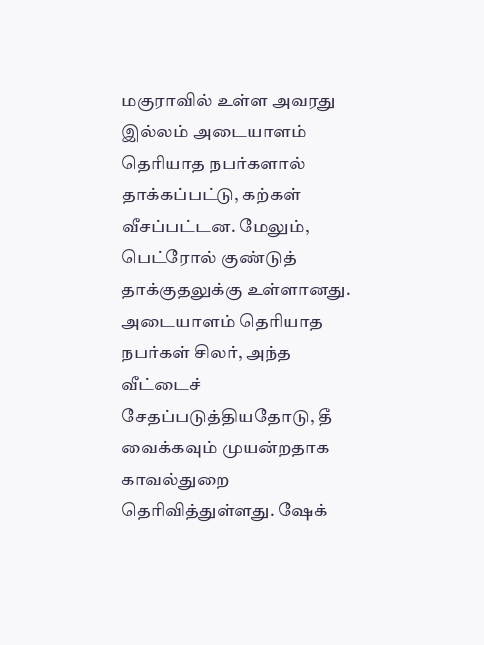மகுராவில் உள்ள அவரது இல்லம் அடையாளம் தெரியாத நபர்களால் தாக்கப்பட்டு, கற்கள் வீசப்பட்டன. மேலும், பெட்ரோல் குண்டுத் தாக்குதலுக்கு உள்ளானது. அடையாளம் தெரியாத நபர்கள் சிலர், அந்த வீட்டைச் சேதப்படுத்தியதோடு, தீ வைக்கவும் முயன்றதாக காவல்துறை தெரிவித்துள்ளது. ஷேக்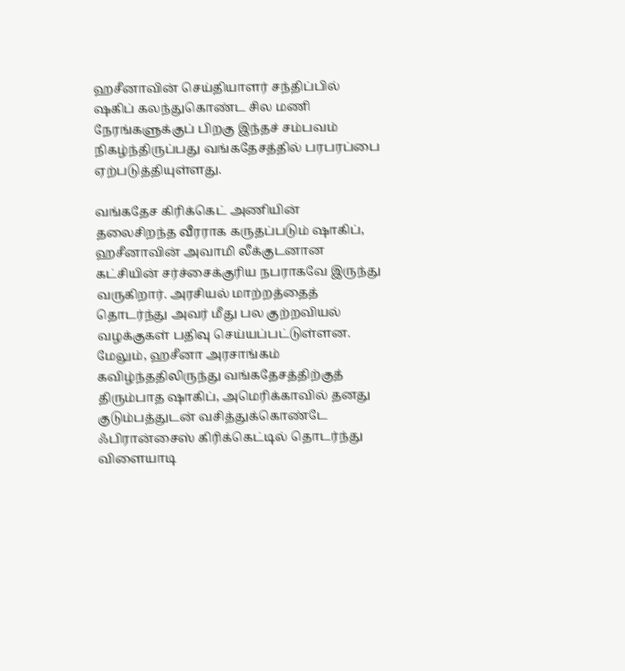ஹசீனாவின் செய்தியாளர் சந்திப்பில் ஷகிப் கலந்துகொண்ட சில மணி நேரங்களுக்குப் பிறகு இந்தச் சம்பவம் நிகழ்ந்திருப்பது வங்கதேசத்தில் பரபரப்பை ஏற்படுத்தியுள்ளது.

வங்கதேச கிரிக்கெட் அணியின் தலைசிறந்த வீரராக கருதப்படும் ஷாகிப், ஹசீனாவின் அவாமி லீக்குடனான கட்சியின் சர்ச்சைக்குரிய நபராகவே இருந்து வருகிறார். அரசியல் மாற்றத்தைத் தொடர்ந்து அவர் மீது பல குற்றவியல் வழக்குகள் பதிவு செய்யப்பட்டுள்ளன. மேலும், ஹசீனா அரசாங்கம் கவிழ்ந்ததிலிருந்து வங்கதேசத்திற்குத் திரும்பாத ஷாகிப், அமெரிக்காவில் தனது குடும்பத்துடன் வசித்துக்கொண்டே ஃபிரான்சைஸ் கிரிக்கெட்டில் தொடர்ந்து விளையாடி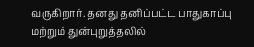வருகிறார். தனது தனிப்பட்ட பாதுகாப்பு மற்றும் துன்புறுத்தலில்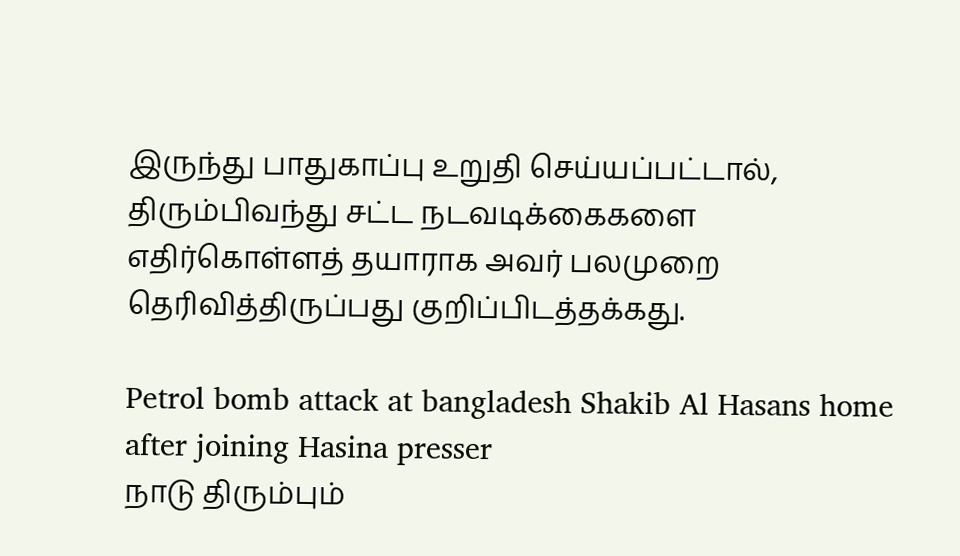இருந்து பாதுகாப்பு உறுதி செய்யப்பட்டால், திரும்பிவந்து சட்ட நடவடிக்கைகளை எதிர்கொள்ளத் தயாராக அவர் பலமுறை தெரிவித்திருப்பது குறிப்பிடத்தக்கது.

Petrol bomb attack at bangladesh Shakib Al Hasans home after joining Hasina presser
நாடு திரும்பும்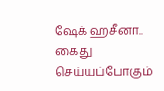ஷேக் ஹசீனா.. கைது செய்யப்போகும்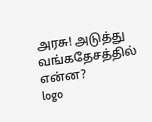அரசு! அடுத்து வங்கதேசத்தில் என்ன?
logo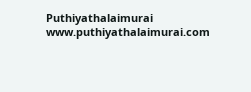Puthiyathalaimurai
www.puthiyathalaimurai.com